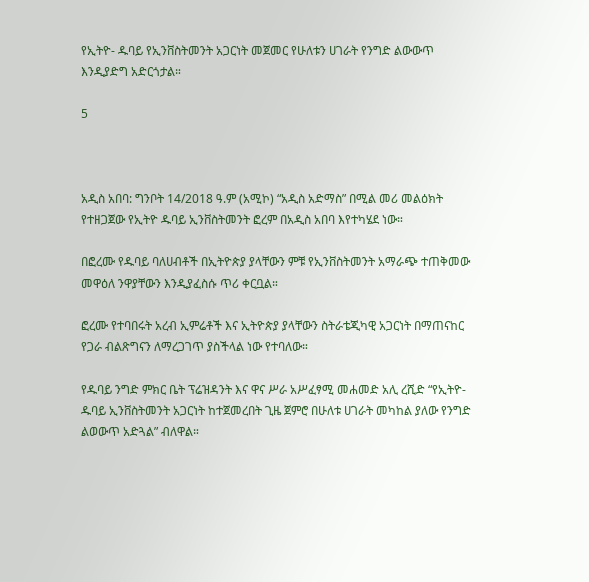የኢትዮ- ዱባይ የኢንቨስትመንት አጋርነት መጀመር የሁለቱን ሀገራት የንግድ ልውውጥ እንዲያድግ አድርጎታል።

5



አዲስ አበባ: ግንቦት 14/2018 ዓ.ም (አሚኮ) “አዲስ አድማስ” በሚል መሪ መልዕክት የተዘጋጀው የኢትዮ ዱባይ ኢንቨስትመንት ፎረም በአዲስ አበባ እየተካሄደ ነው።

በፎረሙ የዱባይ ባለሀብቶች በኢትዮጵያ ያላቸውን ምቹ የኢንቨስትመንት አማራጭ ተጠቅመው መዋዕለ ንዋያቸውን እንዲያፈስሱ ጥሪ ቀርቧል።

ፎረሙ የተባበሩት አረብ ኢምሬቶች እና ኢትዮጵያ ያላቸውን ስትራቴጂካዊ አጋርነት በማጠናከር የጋራ ብልጽግናን ለማረጋገጥ ያስችላል ነው የተባለው።

የዱባይ ንግድ ምክር ቤት ፕሬዝዳንት እና ዋና ሥራ አሥፈፃሚ መሐመድ አሊ ረሺድ “የኢትዮ-ዱባይ ኢንቨስትመንት አጋርነት ከተጀመረበት ጊዜ ጀምሮ በሁለቱ ሀገራት መካከል ያለው የንግድ ልወውጥ አድጓል” ብለዋል።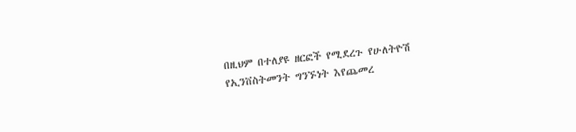በዚህም በተለያዩ ዘርፎች የሚደረጉ የሁለትዮሽ የኢንቨስትመንት ግንኙነት እየጨመረ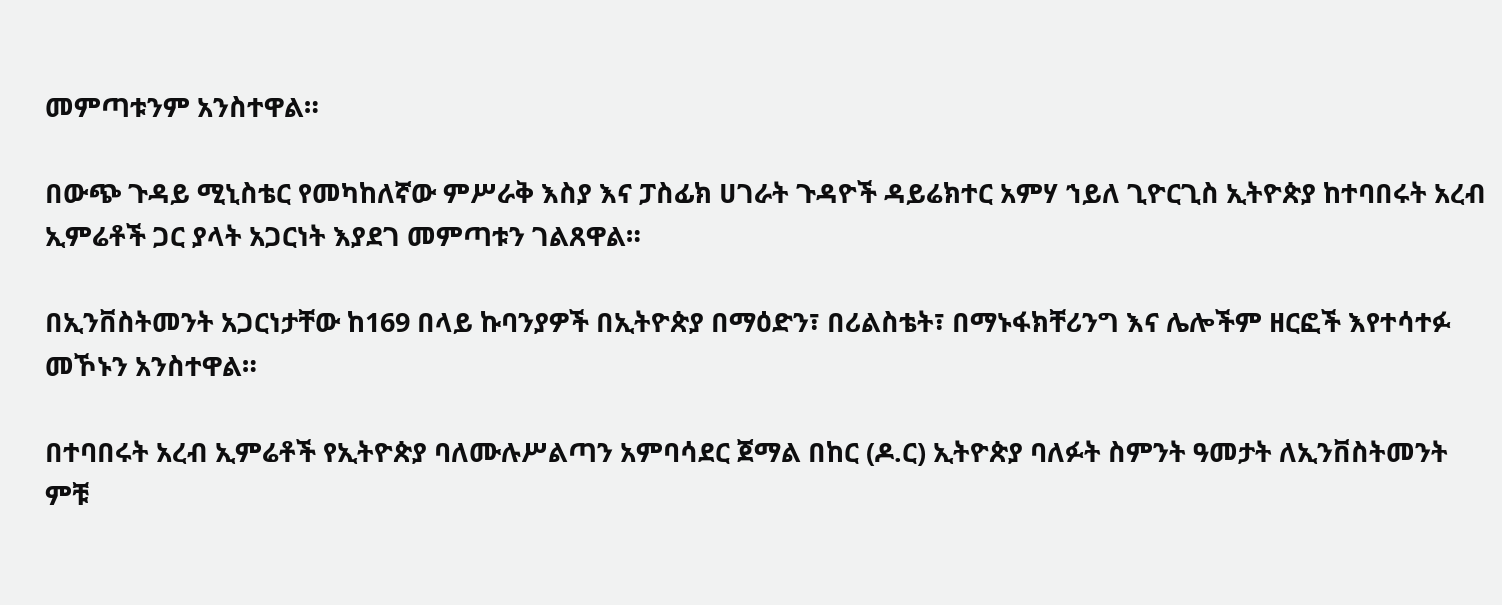መምጣቱንም አንስተዋል።

በውጭ ጉዳይ ሚኒስቴር የመካከለኛው ምሥራቅ እስያ እና ፓስፊክ ሀገራት ጉዳዮች ዳይሬክተር አምሃ ኀይለ ጊዮርጊስ ኢትዮጵያ ከተባበሩት አረብ ኢምሬቶች ጋር ያላት አጋርነት እያደገ መምጣቱን ገልጸዋል።

በኢንቨስትመንት አጋርነታቸው ከ169 በላይ ኩባንያዎች በኢትዮጵያ በማዕድን፣ በሪልስቴት፣ በማኑፋክቸሪንግ እና ሌሎችም ዘርፎች እየተሳተፉ መኾኑን አንስተዋል።

በተባበሩት አረብ ኢምሬቶች የኢትዮጵያ ባለሙሉሥልጣን አምባሳደር ጀማል በከር (ዶ.ር) ኢትዮጵያ ባለፉት ስምንት ዓመታት ለኢንቨስትመንት ምቹ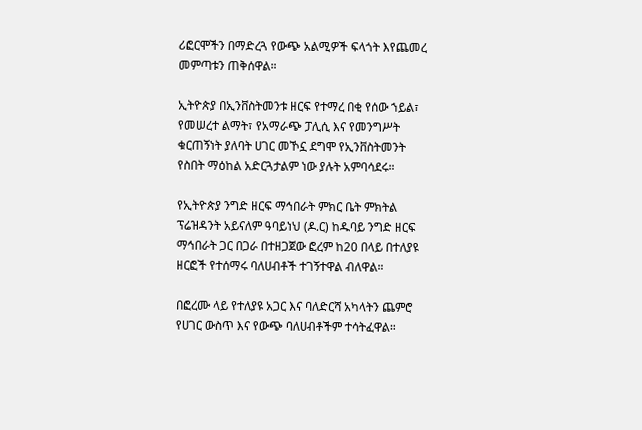ሪፎርሞችን በማድረጓ የውጭ አልሚዎች ፍላጎት እየጨመረ መምጣቱን ጠቅሰዋል።

ኢትዮጵያ በኢንቨስትመንቱ ዘርፍ የተማረ በቂ የሰው ኀይል፣ የመሠረተ ልማት፣ የአማራጭ ፓሊሲ እና የመንግሥት ቁርጠኝነት ያለባት ሀገር መኾኗ ደግሞ የኢንቨስትመንት የስበት ማዕከል አድርጓታልም ነው ያሉት አምባሳደሩ።

የኢትዮጵያ ንግድ ዘርፍ ማኅበራት ምክር ቤት ምክትል ፕሬዝዳንት አይናለም ዓባይነህ (ዶ.ር) ከዱባይ ንግድ ዘርፍ ማኅበራት ጋር በጋራ በተዘጋጀው ፎረም ከ20 በላይ በተለያዩ ዘርፎች የተሰማሩ ባለሀብቶች ተገኝተዋል ብለዋል።

በፎረሙ ላይ የተለያዩ አጋር እና ባለድርሻ አካላትን ጨምሮ የሀገር ውስጥ እና የውጭ ባለሀብቶችም ተሳትፈዋል።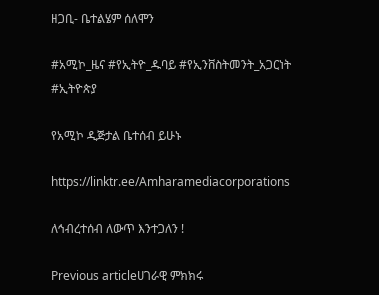ዘጋቢ- ቤተልሄም ሰለሞን

#አሚኮ_ዜና #የኢትዮ_ዱባይ #የኢንቨስትመንት_አጋርነት #ኢትዮጵያ

የአሚኮ ዲጅታል ቤተሰብ ይሁኑ

https://linktr.ee/Amharamediacorporations

ለኅብረተሰብ ለውጥ እንተጋለን !

Previous articleሀገራዊ ምክክሩ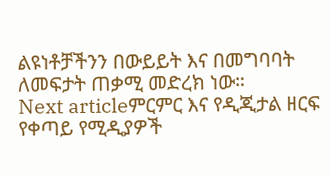ልዩነቶቻችንን በውይይት እና በመግባባት ለመፍታት ጠቃሚ መድረክ ነው።
Next articleምርምር እና የዲጂታል ዘርፍ የቀጣይ የሚዲያዎች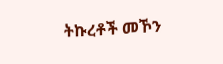ትኩረቶች መኾን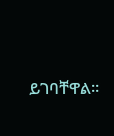ይገባቸዋል።